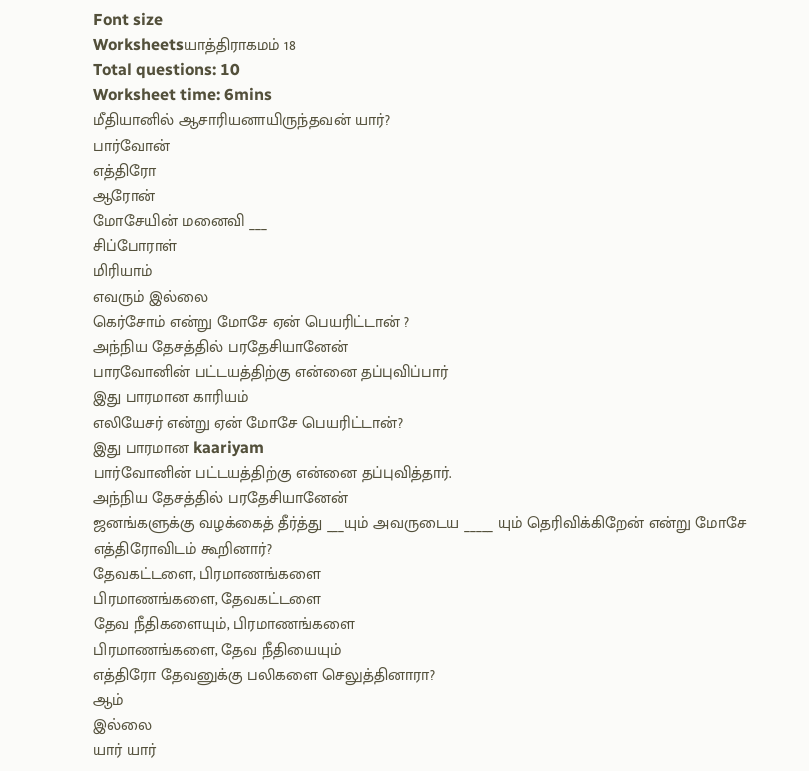Font size
Worksheetsயாத்திராகமம் 18
Total questions: 10
Worksheet time: 6mins
மீதியானில் ஆசாரியனாயிருந்தவன் யார்?
பார்வோன்
எத்திரோ
ஆரோன்
மோசேயின் மனைவி ___
சிப்போராள்
மிரியாம்
எவரும் இல்லை
கெர்சோம் என்று மோசே ஏன் பெயரிட்டான் ?
அந்நிய தேசத்தில் பரதேசியானேன்
பாரவோனின் பட்டயத்திற்கு என்னை தப்புவிப்பார்
இது பாரமான காரியம்
எலியேசர் என்று ஏன் மோசே பெயரிட்டான்?
இது பாரமான kaariyam
பார்வோனின் பட்டயத்திற்கு என்னை தப்புவித்தார்.
அந்நிய தேசத்தில் பரதேசியானேன்
ஜனங்களுக்கு வழக்கைத் தீர்த்து ___யும் அவருடைய _____ யும் தெரிவிக்கிறேன் என்று மோசே எத்திரோவிடம் கூறினார்?
தேவகட்டளை, பிரமாணங்களை
பிரமாணங்களை, தேவகட்டளை
தேவ நீதிகளையும், பிரமாணங்களை
பிரமாணங்களை, தேவ நீதியையும்
எத்திரோ தேவனுக்கு பலிகளை செலுத்தினாரா?
ஆம்
இல்லை
யார் யார்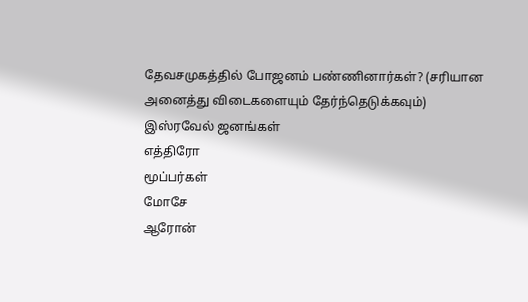தேவசமுகத்தில் போஜனம் பண்ணினார்கள்? (சரியான அனைத்து விடைகளையும் தேர்ந்தெடுக்கவும்)
இஸ்ரவேல் ஜனங்கள்
எத்திரோ
மூப்பர்கள்
மோசே
ஆரோன்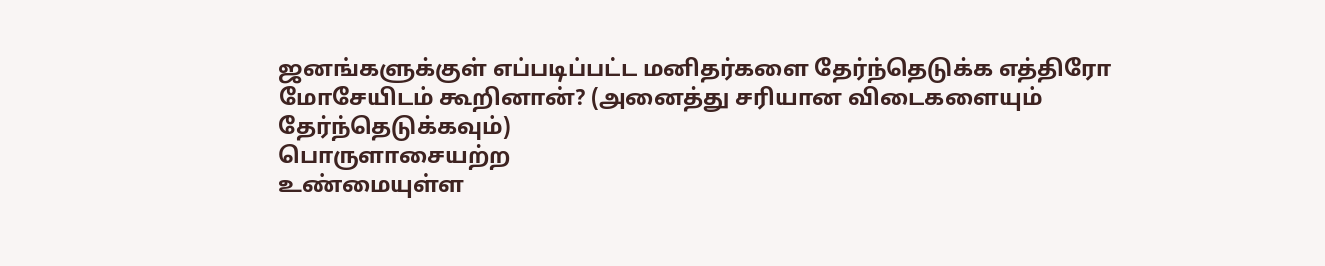ஜனங்களுக்குள் எப்படிப்பட்ட மனிதர்களை தேர்ந்தெடுக்க எத்திரோ மோசேயிடம் கூறினான்? (அனைத்து சரியான விடைகளையும் தேர்ந்தெடுக்கவும்)
பொருளாசையற்ற
உண்மையுள்ள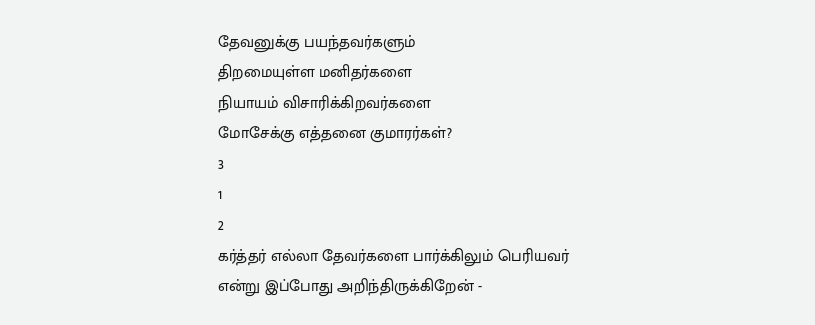தேவனுக்கு பயந்தவர்களும்
திறமையுள்ள மனிதர்களை
நியாயம் விசாரிக்கிறவர்களை
மோசேக்கு எத்தனை குமாரர்கள்?
3
1
2
கர்த்தர் எல்லா தேவர்களை பார்க்கிலும் பெரியவர் என்று இப்போது அறிந்திருக்கிறேன் -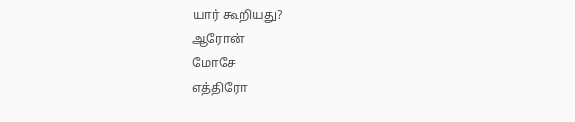யார் கூறியது?
ஆரோன்
மோசே
எத்திரோ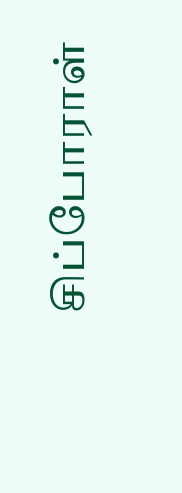சிப்போராள்